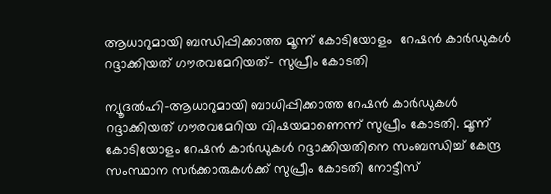ആധാറുമായി ബന്ധിപ്പിക്കാത്ത മൂന്ന് കോടിയോളം  റേഷന്‍ കാര്‍ഡുകള്‍ റദ്ദാക്കിയത് ഗൗരവമേറിയത്- സുപ്രീം കോടതി

ന്യൂദല്‍ഹി-ആധാറുമായി ബാധിപ്പിക്കാത്ത റേഷന്‍ കാര്‍ഡുകള്‍ റദ്ദാക്കിയത് ഗൗരവമേറിയ വിഷയമാണെന്ന് സുപ്രീം കോടതി. മൂന്ന് കോടിയോളം റേഷന്‍ കാര്‍ഡുകള്‍ റദ്ദാക്കിയതിനെ സംബന്ധിച്ച് കേന്ദ്ര സംസ്ഥാന സര്‍ക്കാരുകള്‍ക്ക് സുപ്രീം കോടതി നോട്ടീസ്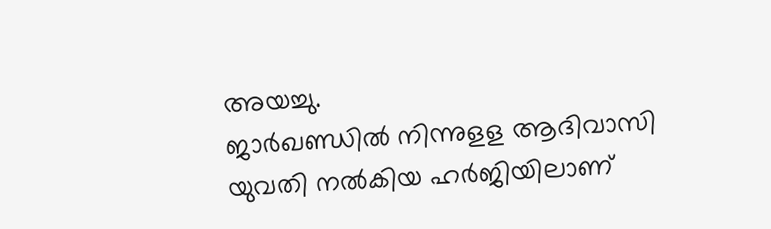അയച്ചു.
ജാര്‍ഖണ്ഡില്‍ നിന്നുളള ആദിവാസി യുവതി നല്‍കിയ ഹര്‍ജിയിലാണ്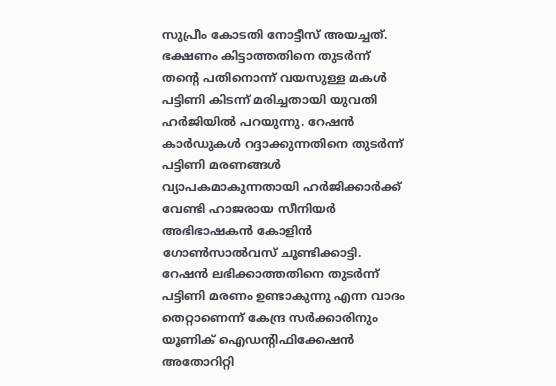സുപ്രീം കോടതി നോട്ടീസ് അയച്ചത്. ഭക്ഷണം കിട്ടാത്തതിനെ തുടര്‍ന്ന് തന്റെ പതിനൊന്ന് വയസുള്ള മകള്‍ പട്ടിണി കിടന്ന് മരിച്ചതായി യുവതി ഹര്‍ജിയില്‍ പറയുന്നു. റേഷന്‍ കാര്‍ഡുകള്‍ റദ്ദാക്കുന്നതിനെ തുടര്‍ന്ന് പട്ടിണി മരണങ്ങള്‍ വ്യാപകമാകുന്നതായി ഹര്‍ജിക്കാര്‍ക്ക് വേണ്ടി ഹാജരായ സീനിയര്‍ അഭിഭാഷകന്‍ കോളിന്‍ ഗോണ്‍സാല്‍വസ് ചൂണ്ടിക്കാട്ടി.
റേഷന്‍ ലഭിക്കാത്തതിനെ തുടര്‍ന്ന് പട്ടിണി മരണം ഉണ്ടാകുന്നു എന്ന വാദം തെറ്റാണെന്ന് കേന്ദ്ര സര്‍ക്കാരിനും യൂണിക് ഐഡന്റിഫിക്കേഷന്‍ അതോറിറ്റി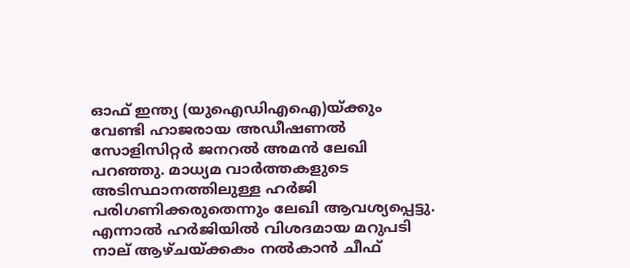ഓഫ് ഇന്ത്യ (യുഐഡിഎഐ)യ്ക്കും വേണ്ടി ഹാജരായ അഡീഷണല്‍ സോളിസിറ്റര്‍ ജനറല്‍ അമന്‍ ലേഖി പറഞ്ഞു. മാധ്യമ വാര്‍ത്തകളുടെ അടിസ്ഥാനത്തിലുള്ള ഹര്‍ജി പരിഗണിക്കരുതെന്നും ലേഖി ആവശ്യപ്പെട്ടു.
എന്നാല്‍ ഹര്‍ജിയില്‍ വിശദമായ മറുപടി നാല് ആഴ്ചയ്ക്കകം നല്‍കാന്‍ ചീഫ്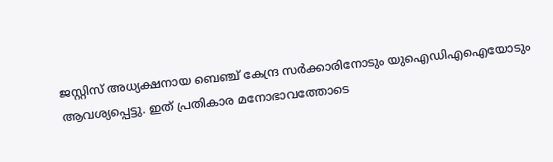ജസ്റ്റിസ് അധ്യക്ഷനായ ബെഞ്ച് കേന്ദ്ര സര്‍ക്കാരിനോടും യുഐഡിഎഐയോടും ആവശ്യപ്പെട്ടു. ഇത് പ്രതികാര മനോഭാവത്തോടെ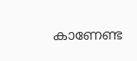കാണേണ്ട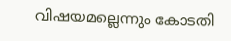വിഷയമല്ലെന്നും കോടതി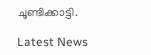ചൂണ്ടിക്കാട്ടി.

Latest News